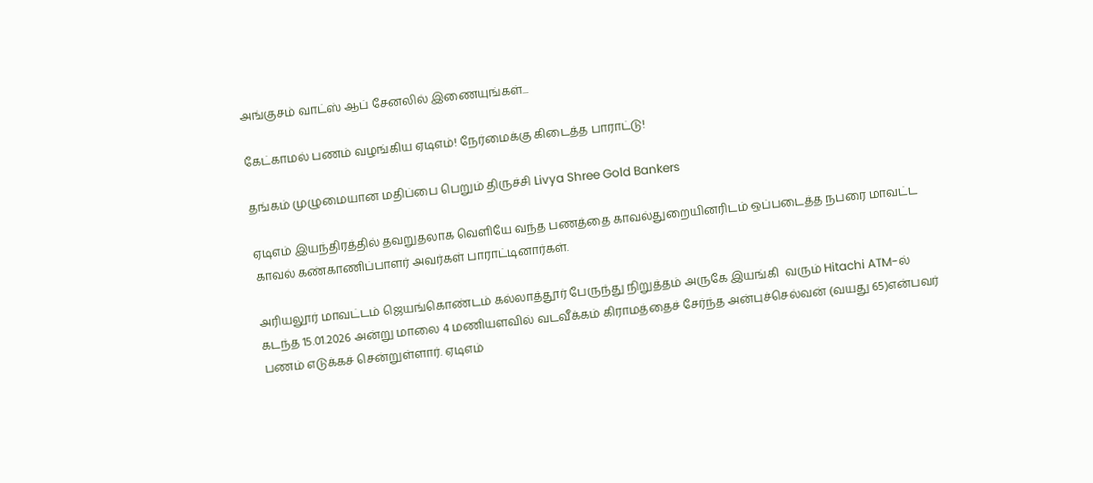அங்குசம் வாட்ஸ் ஆப் சேனலில் இணையுங்கள்...

கேட்காமல் பணம் வழங்கிய ஏடிஎம்! நேர்மைக்கு கிடைத்த பாராட்டு!

தங்கம் முழுமையான மதிப்பை பெறும் திருச்சி Livya Shree Gold Bankers

ஏடிஎம் இயந்திரத்தில் தவறுதலாக வெளியே வந்த பணத்தை காவல்துறையினரிடம் ஒப்படைத்த நபரை மாவட்ட காவல் கண்காணிப்பாளர் அவர்கள் பாராட்டினார்கள்.

அரியலூர் மாவட்டம் ஜெயங்கொண்டம் கல்லாத்தூர் பேருந்து நிறுத்தம் அருகே இயங்கி  வரும் Hitachi ATM-ல் கடந்த 15.01.2026 அன்று மாலை 4 மணியளவில் வடவீக்கம் கிராமத்தைச் சேர்ந்த அன்புச்செல்வன் (வயது 65)என்பவர் பணம் எடுக்கச் சென்றுள்ளார். ஏடிஎம்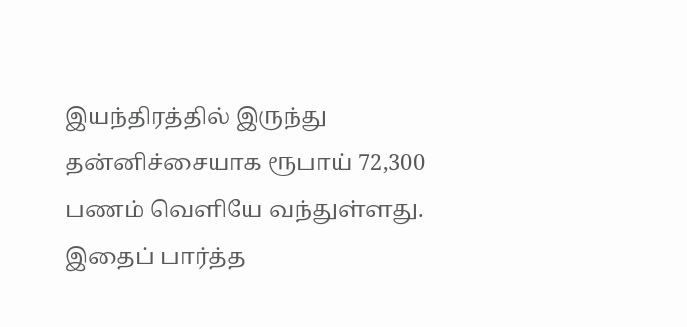இயந்திரத்தில் இருந்து தன்னிச்சையாக ரூபாய் 72,300 பணம் வெளியே வந்துள்ளது. இதைப் பார்த்த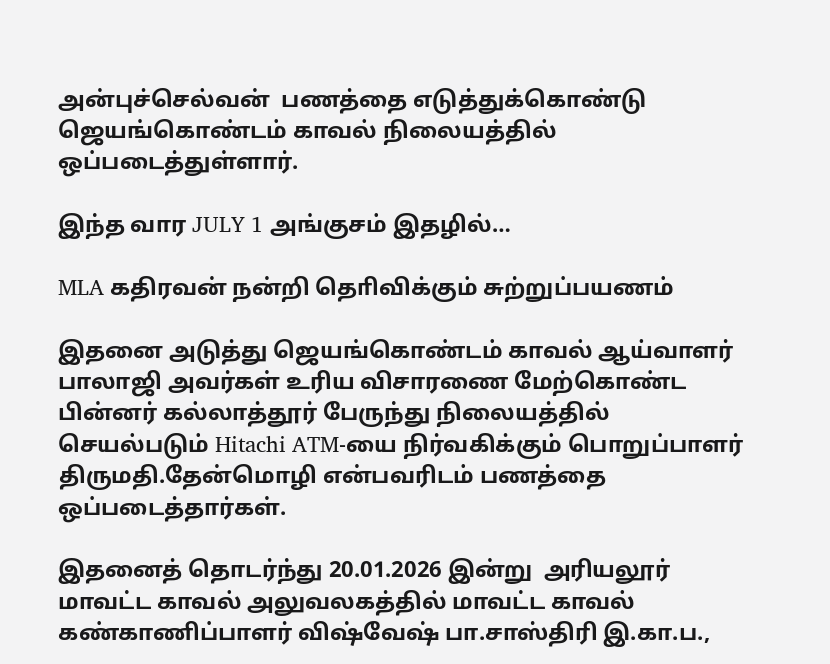அன்புச்செல்வன்  பணத்தை எடுத்துக்கொண்டு ஜெயங்கொண்டம் காவல் நிலையத்தில் ஒப்படைத்துள்ளார்.

இந்த வார JULY 1 அங்குசம் இதழில்…

MLA கதிரவன் நன்றி தொிவிக்கும் சுற்றுப்பயணம்

இதனை அடுத்து ஜெயங்கொண்டம் காவல் ஆய்வாளர் பாலாஜி அவர்கள் உரிய விசாரணை மேற்கொண்ட பின்னர் கல்லாத்தூர் பேருந்து நிலையத்தில் செயல்படும் Hitachi ATM-யை நிர்வகிக்கும் பொறுப்பாளர் திருமதி.தேன்மொழி என்பவரிடம் பணத்தை ஒப்படைத்தார்கள்.

இதனைத் தொடர்ந்து 20.01.2026 இன்று  அரியலூர் மாவட்ட காவல் அலுவலகத்தில் மாவட்ட காவல் கண்காணிப்பாளர் விஷ்வேஷ் பா.சாஸ்திரி இ.கா.ப.,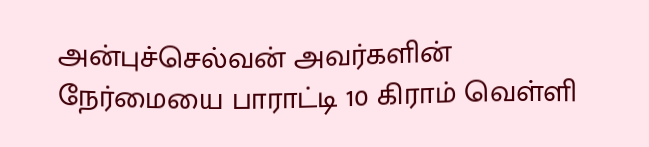அன்புச்செல்வன் அவர்களின் நேர்மையை பாராட்டி 10 கிராம் வெள்ளி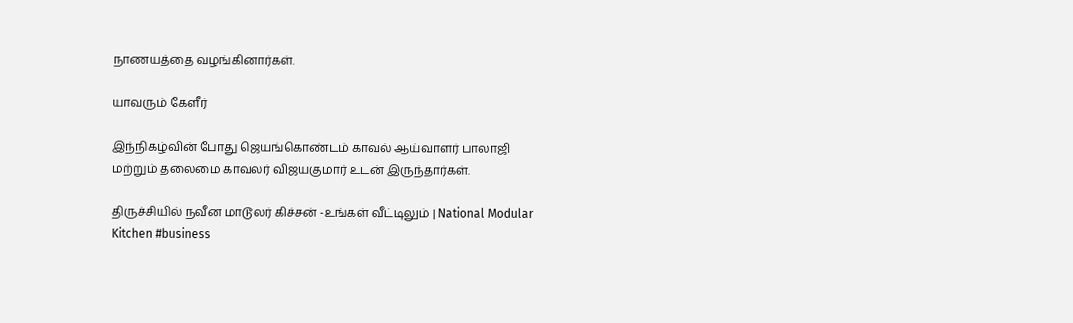நாணயத்தை வழங்கினார்கள்.

யாவரும் கேளீர்

இந்நிகழ்வின் போது ஜெயங்கொண்டம் காவல் ஆய்வாளர் பாலாஜி  மற்றும் தலைமை காவலர் விஜயகுமார் உடன் இருந்தார்கள்.

திருச்சியில் நவீன மாடூலர் கிச்சன் -உங்கள் வீட்டிலும் | National Modular Kitchen #business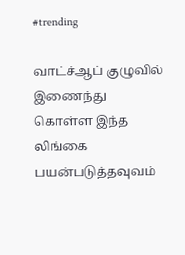#trending

வாட்ச்ஆப் குழுவில் இணைந்து கொள்ள இந்த லிங்கை பயன்படுத்தவுவம்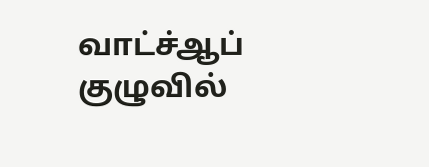வாட்ச்ஆப் குழுவில்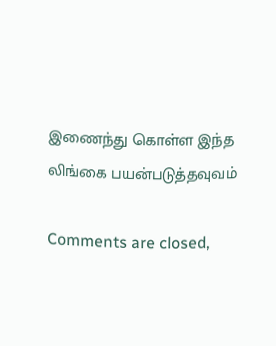இணைந்து கொள்ள இந்த லிங்கை பயன்படுத்தவுவம்

Comments are closed,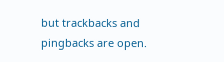but trackbacks and pingbacks are open.